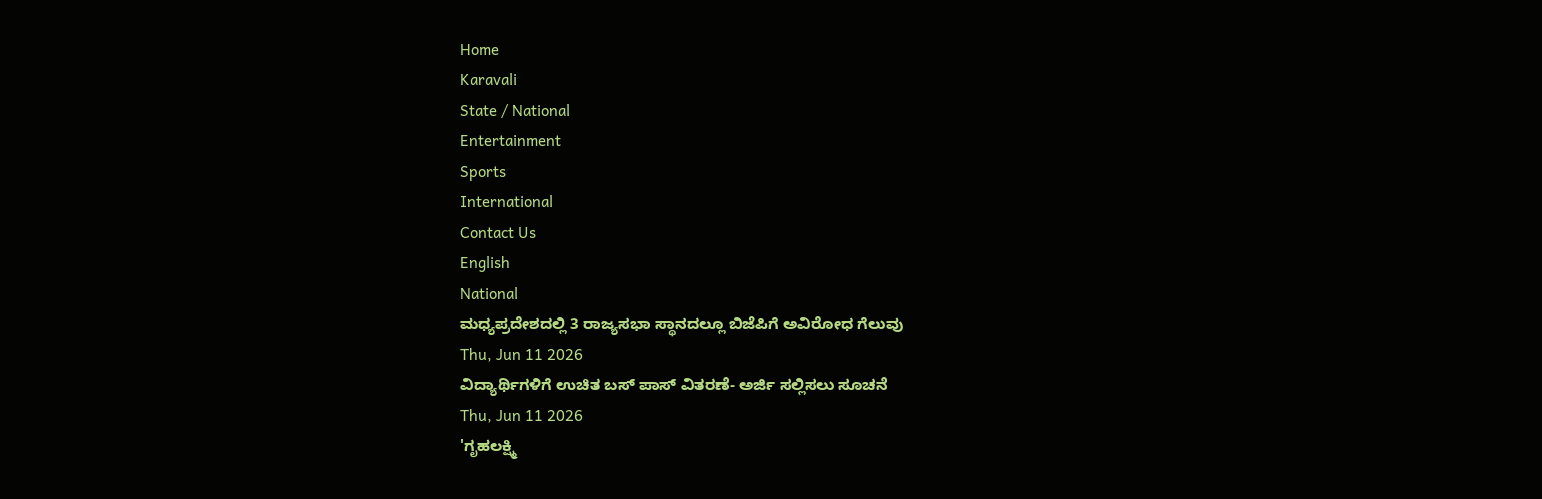Home
Karavali
State / National
Entertainment
Sports
International
Contact Us
English
National
ಮಧ್ಯಪ್ರದೇಶದಲ್ಲಿ 3 ರಾಜ್ಯಸಭಾ ಸ್ಥಾನದಲ್ಲೂ ಬಿಜೆಪಿಗೆ ಅವಿರೋಧ ಗೆಲುವು
Thu, Jun 11 2026
ವಿದ್ಯಾರ್ಥಿಗಳಿಗೆ ಉಚಿತ ಬಸ್ ಪಾಸ್ ವಿತರಣೆ- ಅರ್ಜಿ ಸಲ್ಲಿಸಲು ಸೂಚನೆ
Thu, Jun 11 2026
'ಗೃಹಲಕ್ಷ್ಮಿ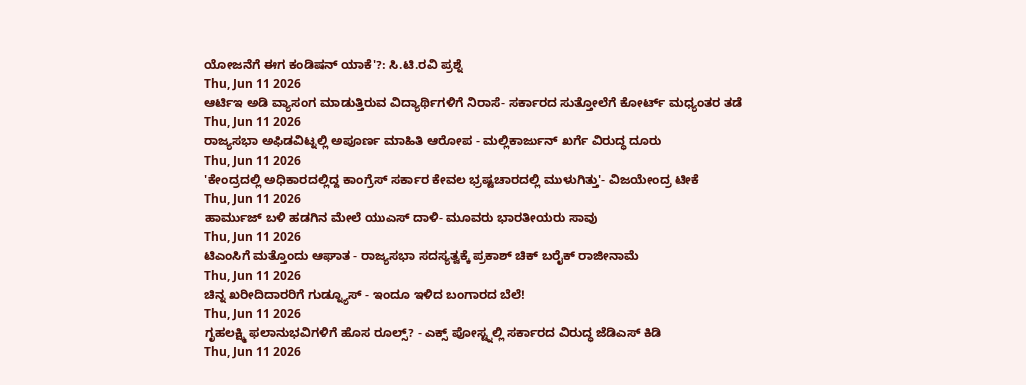ಯೋಜನೆಗೆ ಈಗ ಕಂಡಿಷನ್ ಯಾಕೆ'?: ಸಿ.ಟಿ.ರವಿ ಪ್ರಶ್ನೆ
Thu, Jun 11 2026
ಆರ್ಟಿಇ ಅಡಿ ವ್ಯಾಸಂಗ ಮಾಡುತ್ತಿರುವ ವಿದ್ಯಾರ್ಥಿಗಳಿಗೆ ನಿರಾಸೆ- ಸರ್ಕಾರದ ಸುತ್ತೋಲೆಗೆ ಕೋರ್ಟ್ ಮಧ್ಯಂತರ ತಡೆ
Thu, Jun 11 2026
ರಾಜ್ಯಸಭಾ ಅಫಿಡವಿಟ್ನಲ್ಲಿ ಅಪೂರ್ಣ ಮಾಹಿತಿ ಆರೋಪ - ಮಲ್ಲಿಕಾರ್ಜುನ್ ಖರ್ಗೆ ವಿರುದ್ಧ ದೂರು
Thu, Jun 11 2026
'ಕೇಂದ್ರದಲ್ಲಿ ಅಧಿಕಾರದಲ್ಲಿದ್ದ ಕಾಂಗ್ರೆಸ್ ಸರ್ಕಾರ ಕೇವಲ ಭ್ರಷ್ಟಚಾರದಲ್ಲಿ ಮುಳುಗಿತ್ತು'- ವಿಜಯೇಂದ್ರ ಟೀಕೆ
Thu, Jun 11 2026
ಹಾರ್ಮುಜ್ ಬಳಿ ಹಡಗಿನ ಮೇಲೆ ಯುಎಸ್ ದಾಳಿ- ಮೂವರು ಭಾರತೀಯರು ಸಾವು
Thu, Jun 11 2026
ಟಿಎಂಸಿಗೆ ಮತ್ತೊಂದು ಆಘಾತ - ರಾಜ್ಯಸಭಾ ಸದಸ್ಯತ್ವಕ್ಕೆ ಪ್ರಕಾಶ್ ಚಿಕ್ ಬರೈಕ್ ರಾಜೀನಾಮೆ
Thu, Jun 11 2026
ಚಿನ್ನ ಖರೀದಿದಾರರಿಗೆ ಗುಡ್ನ್ಯೂಸ್ - ಇಂದೂ ಇಳಿದ ಬಂಗಾರದ ಬೆಲೆ!
Thu, Jun 11 2026
ಗೃಹಲಕ್ಷ್ಮಿ ಫಲಾನುಭವಿಗಳಿಗೆ ಹೊಸ ರೂಲ್ಸ್? - ಎಕ್ಸ್ ಪೋಸ್ಟ್ನಲ್ಲಿ ಸರ್ಕಾರದ ವಿರುದ್ಧ ಜೆಡಿಎಸ್ ಕಿಡಿ
Thu, Jun 11 2026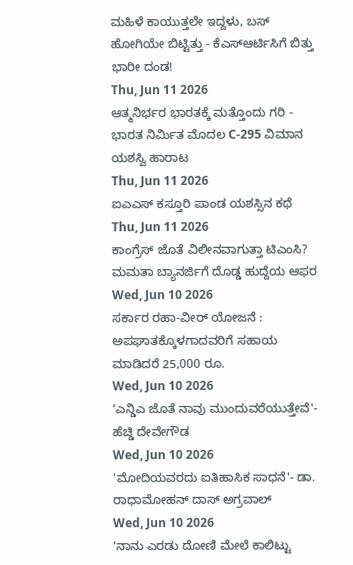ಮಹಿಳೆ ಕಾಯುತ್ತಲೇ ಇದ್ದಳು, ಬಸ್ ಹೋಗಿಯೇ ಬಿಟ್ಟಿತ್ತು - ಕೆಎಸ್ಆರ್ಟಿಸಿಗೆ ಬಿತ್ತು ಭಾರೀ ದಂಡ!
Thu, Jun 11 2026
ಆತ್ಮನಿರ್ಭರ ಭಾರತಕ್ಕೆ ಮತ್ತೊಂದು ಗರಿ - ಭಾರತ ನಿರ್ಮಿತ ಮೊದಲ C-295 ವಿಮಾನ ಯಶಸ್ವಿ ಹಾರಾಟ
Thu, Jun 11 2026
ಐಎಎಸ್ ಕಸ್ತೂರಿ ಪಾಂಡ ಯಶಸ್ಸಿನ ಕಥೆ
Thu, Jun 11 2026
ಕಾಂಗ್ರೆಸ್ ಜೊತೆ ವಿಲೀನವಾಗುತ್ತಾ ಟಿಎಂಸಿ? ಮಮತಾ ಬ್ಯಾನರ್ಜಿಗೆ ದೊಡ್ಡ ಹುದ್ದೆಯ ಆಫರ
Wed, Jun 10 2026
ಸರ್ಕಾರ ರಹಾ-ವೀರ್ ಯೋಜನೆ : ಅಪಘಾತಕ್ಕೊಳಗಾದವರಿಗೆ ಸಹಾಯ ಮಾಡಿದರೆ 25,000 ರೂ.
Wed, Jun 10 2026
'ಎನ್ಡಿಎ ಜೊತೆ ನಾವು ಮುಂದುವರೆಯುತ್ತೇವೆ'- ಹೆಚ್ಡಿ ದೇವೇಗೌಡ
Wed, Jun 10 2026
'ಮೋದಿಯವರದು ಐತಿಹಾಸಿಕ ಸಾಧನೆ'- ಡಾ. ರಾಧಾಮೋಹನ್ ದಾಸ್ ಅಗ್ರವಾಲ್
Wed, Jun 10 2026
'ನಾನು ಎರಡು ದೋಣಿ ಮೇಲೆ ಕಾಲಿಟ್ಟು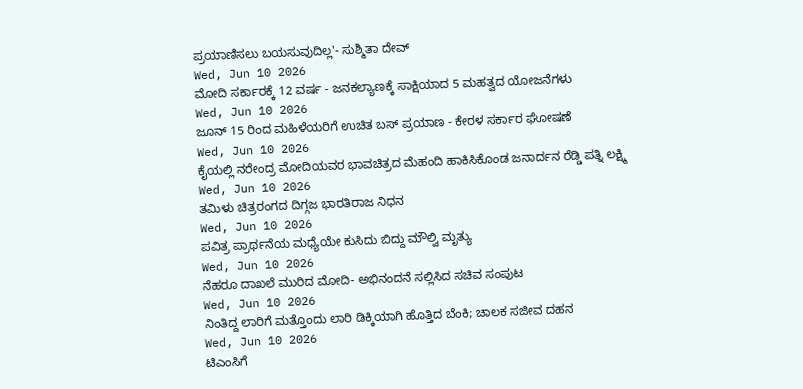ಪ್ರಯಾಣಿಸಲು ಬಯಸುವುದಿಲ್ಲ'- ಸುಶ್ಮಿತಾ ದೇವ್
Wed, Jun 10 2026
ಮೋದಿ ಸರ್ಕಾರಕ್ಕೆ 12 ವರ್ಷ - ಜನಕಲ್ಯಾಣಕ್ಕೆ ಸಾಕ್ಷಿಯಾದ 5 ಮಹತ್ವದ ಯೋಜನೆಗಳು
Wed, Jun 10 2026
ಜೂನ್ 15 ರಿಂದ ಮಹಿಳೆಯರಿಗೆ ಉಚಿತ ಬಸ್ ಪ್ರಯಾಣ - ಕೇರಳ ಸರ್ಕಾರ ಘೋಷಣೆ
Wed, Jun 10 2026
ಕೈಯಲ್ಲಿ ನರೇಂದ್ರ ಮೋದಿಯವರ ಭಾವಚಿತ್ರದ ಮೆಹಂದಿ ಹಾಕಿಸಿಕೊಂಡ ಜನಾರ್ದನ ರೆಡ್ಡಿ ಪತ್ನಿ ಲಕ್ಷ್ಮಿ
Wed, Jun 10 2026
ತಮಿಳು ಚಿತ್ರರಂಗದ ದಿಗ್ಗಜ ಭಾರತಿರಾಜ ನಿಧನ
Wed, Jun 10 2026
ಪವಿತ್ರ ಪ್ರಾರ್ಥನೆಯ ಮಧ್ಯೆಯೇ ಕುಸಿದು ಬಿದ್ದು ಮೌಲ್ವಿ ಮೃತ್ಯು
Wed, Jun 10 2026
ನೆಹರೂ ದಾಖಲೆ ಮುರಿದ ಮೋದಿ- ಅಭಿನಂದನೆ ಸಲ್ಲಿಸಿದ ಸಚಿವ ಸಂಪುಟ
Wed, Jun 10 2026
ನಿಂತಿದ್ದ ಲಾರಿಗೆ ಮತ್ತೊಂದು ಲಾರಿ ಡಿಕ್ಕಿಯಾಗಿ ಹೊತ್ತಿದ ಬೆಂಕಿ; ಚಾಲಕ ಸಜೀವ ದಹನ
Wed, Jun 10 2026
ಟಿಎಂಸಿಗೆ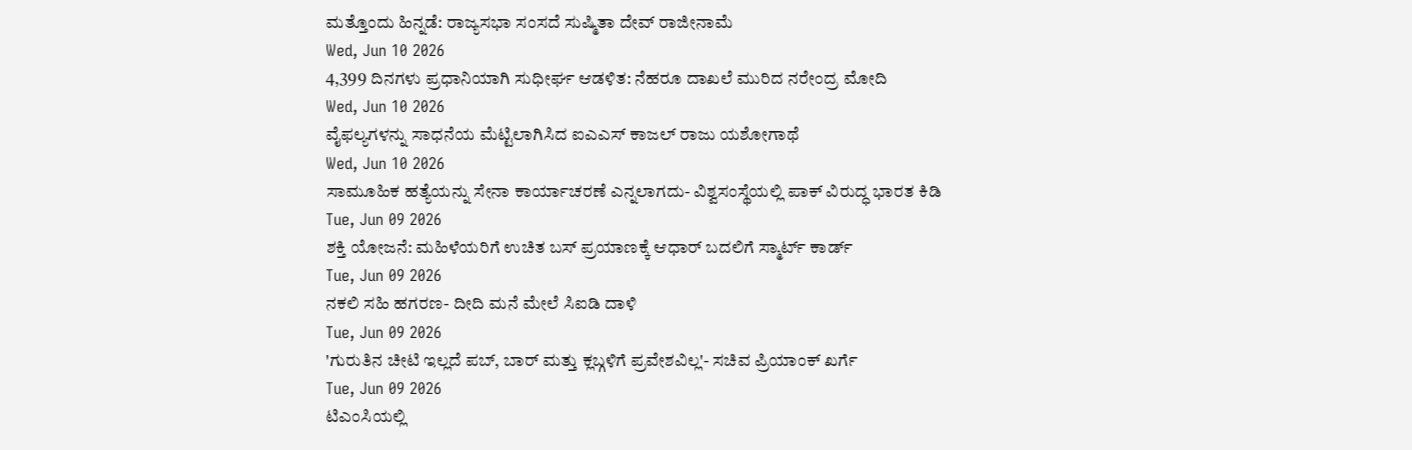ಮತ್ತೊಂದು ಹಿನ್ನಡೆ: ರಾಜ್ಯಸಭಾ ಸಂಸದೆ ಸುಷ್ಮಿತಾ ದೇವ್ ರಾಜೀನಾಮೆ
Wed, Jun 10 2026
4,399 ದಿನಗಳು ಪ್ರಧಾನಿಯಾಗಿ ಸುಧೀರ್ಘ ಆಡಳಿತ: ನೆಹರೂ ದಾಖಲೆ ಮುರಿದ ನರೇಂದ್ರ ಮೋದಿ
Wed, Jun 10 2026
ವೈಫಲ್ಯಗಳನ್ನು ಸಾಧನೆಯ ಮೆಟ್ಟಿಲಾಗಿಸಿದ ಐಎಎಸ್ ಕಾಜಲ್ ರಾಜು ಯಶೋಗಾಥೆ
Wed, Jun 10 2026
ಸಾಮೂಹಿಕ ಹತ್ಯೆಯನ್ನು ಸೇನಾ ಕಾರ್ಯಾಚರಣೆ ಎನ್ನಲಾಗದು- ವಿಶ್ವಸಂಸ್ಥೆಯಲ್ಲಿ ಪಾಕ್ ವಿರುದ್ಧ ಭಾರತ ಕಿಡಿ
Tue, Jun 09 2026
ಶಕ್ತಿ ಯೋಜನೆ: ಮಹಿಳೆಯರಿಗೆ ಉಚಿತ ಬಸ್ ಪ್ರಯಾಣಕ್ಕೆ ಆಧಾರ್ ಬದಲಿಗೆ ಸ್ಮಾರ್ಟ್ ಕಾರ್ಡ್
Tue, Jun 09 2026
ನಕಲಿ ಸಹಿ ಹಗರಣ- ದೀದಿ ಮನೆ ಮೇಲೆ ಸಿಐಡಿ ದಾಳಿ
Tue, Jun 09 2026
'ಗುರುತಿನ ಚೀಟಿ ಇಲ್ಲದೆ ಪಬ್, ಬಾರ್ ಮತ್ತು ಕ್ಲಬ್ಗಳಿಗೆ ಪ್ರವೇಶವಿಲ್ಲ'- ಸಚಿವ ಪ್ರಿಯಾಂಕ್ ಖರ್ಗೆ
Tue, Jun 09 2026
ಟಿಎಂಸಿಯಲ್ಲಿ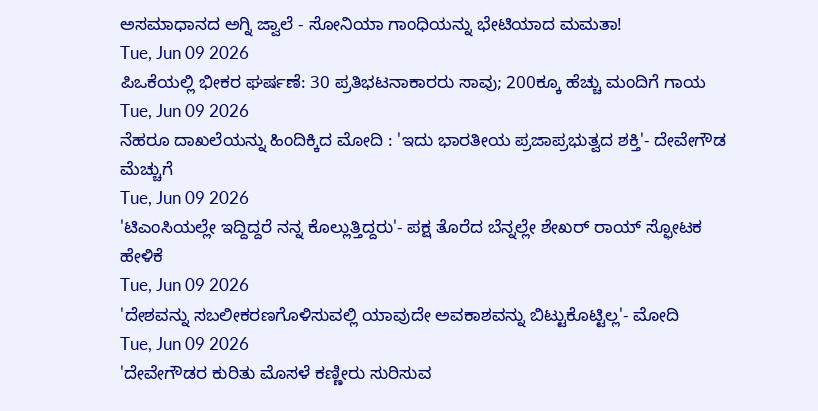ಅಸಮಾಧಾನದ ಅಗ್ನಿ ಜ್ವಾಲೆ - ಸೋನಿಯಾ ಗಾಂಧಿಯನ್ನು ಭೇಟಿಯಾದ ಮಮತಾ!
Tue, Jun 09 2026
ಪಿಒಕೆಯಲ್ಲಿ ಭೀಕರ ಘರ್ಷಣೆ: 30 ಪ್ರತಿಭಟನಾಕಾರರು ಸಾವು; 200ಕ್ಕೂ ಹೆಚ್ಚು ಮಂದಿಗೆ ಗಾಯ
Tue, Jun 09 2026
ನೆಹರೂ ದಾಖಲೆಯನ್ನು ಹಿಂದಿಕ್ಕಿದ ಮೋದಿ : 'ಇದು ಭಾರತೀಯ ಪ್ರಜಾಪ್ರಭುತ್ವದ ಶಕ್ತಿ'- ದೇವೇಗೌಡ ಮೆಚ್ಚುಗೆ
Tue, Jun 09 2026
'ಟಿಎಂಸಿಯಲ್ಲೇ ಇದ್ದಿದ್ದರೆ ನನ್ನ ಕೊಲ್ಲುತ್ತಿದ್ದರು'- ಪಕ್ಷ ತೊರೆದ ಬೆನ್ನಲ್ಲೇ ಶೇಖರ್ ರಾಯ್ ಸ್ಫೋಟಕ ಹೇಳಿಕೆ
Tue, Jun 09 2026
'ದೇಶವನ್ನು ಸಬಲೀಕರಣಗೊಳಿಸುವಲ್ಲಿ ಯಾವುದೇ ಅವಕಾಶವನ್ನು ಬಿಟ್ಟುಕೊಟ್ಟಿಲ್ಲ'- ಮೋದಿ
Tue, Jun 09 2026
'ದೇವೇಗೌಡರ ಕುರಿತು ಮೊಸಳೆ ಕಣ್ಣೀರು ಸುರಿಸುವ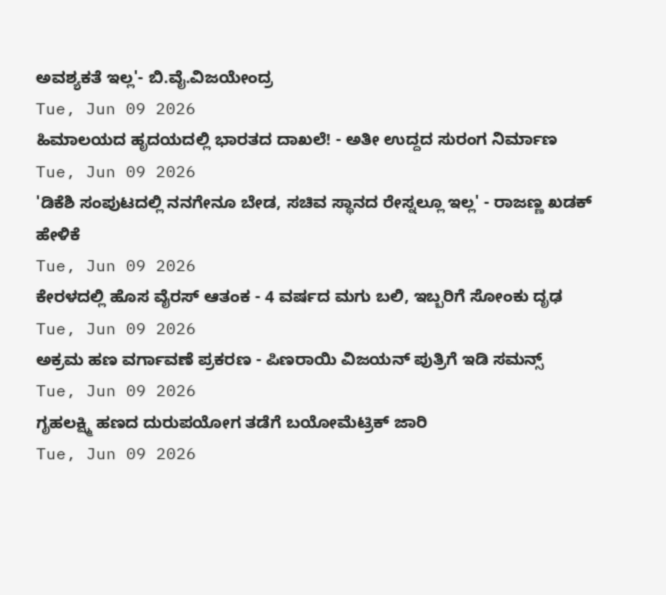ಅವಶ್ಯಕತೆ ಇಲ್ಲ'- ಬಿ.ವೈ.ವಿಜಯೇಂದ್ರ
Tue, Jun 09 2026
ಹಿಮಾಲಯದ ಹೃದಯದಲ್ಲಿ ಭಾರತದ ದಾಖಲೆ! - ಅತೀ ಉದ್ದದ ಸುರಂಗ ನಿರ್ಮಾಣ
Tue, Jun 09 2026
'ಡಿಕೆಶಿ ಸಂಪುಟದಲ್ಲಿ ನನಗೇನೂ ಬೇಡ, ಸಚಿವ ಸ್ಥಾನದ ರೇಸ್ನಲ್ಲೂ ಇಲ್ಲ' - ರಾಜಣ್ಣ ಖಡಕ್ ಹೇಳಿಕೆ
Tue, Jun 09 2026
ಕೇರಳದಲ್ಲಿ ಹೊಸ ವೈರಸ್ ಆತಂಕ - 4 ವರ್ಷದ ಮಗು ಬಲಿ, ಇಬ್ಬರಿಗೆ ಸೋಂಕು ದೃಢ
Tue, Jun 09 2026
ಅಕ್ರಮ ಹಣ ವರ್ಗಾವಣೆ ಪ್ರಕರಣ - ಪಿಣರಾಯಿ ವಿಜಯನ್ ಪುತ್ರಿಗೆ ಇಡಿ ಸಮನ್ಸ್
Tue, Jun 09 2026
ಗೃಹಲಕ್ಷ್ಮಿ ಹಣದ ದುರುಪಯೋಗ ತಡೆಗೆ ಬಯೋಮೆಟ್ರಿಕ್ ಜಾರಿ
Tue, Jun 09 2026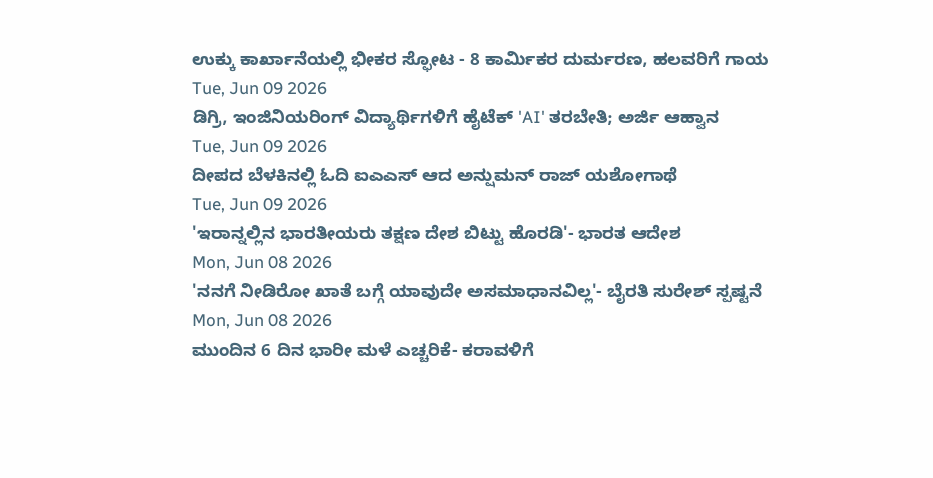ಉಕ್ಕು ಕಾರ್ಖಾನೆಯಲ್ಲಿ ಭೀಕರ ಸ್ಫೋಟ - 8 ಕಾರ್ಮಿಕರ ದುರ್ಮರಣ, ಹಲವರಿಗೆ ಗಾಯ
Tue, Jun 09 2026
ಡಿಗ್ರಿ, ಇಂಜಿನಿಯರಿಂಗ್ ವಿದ್ಯಾರ್ಥಿಗಳಿಗೆ ಹೈಟೆಕ್ 'AI' ತರಬೇತಿ; ಅರ್ಜಿ ಆಹ್ವಾನ
Tue, Jun 09 2026
ದೀಪದ ಬೆಳಕಿನಲ್ಲಿ ಓದಿ ಐಎಎಸ್ ಆದ ಅನ್ಷುಮನ್ ರಾಜ್ ಯಶೋಗಾಥೆ
Tue, Jun 09 2026
'ಇರಾನ್ನಲ್ಲಿನ ಭಾರತೀಯರು ತಕ್ಷಣ ದೇಶ ಬಿಟ್ಟು ಹೊರಡಿ'- ಭಾರತ ಆದೇಶ
Mon, Jun 08 2026
'ನನಗೆ ನೀಡಿರೋ ಖಾತೆ ಬಗ್ಗೆ ಯಾವುದೇ ಅಸಮಾಧಾನವಿಲ್ಲ'- ಬೈರತಿ ಸುರೇಶ್ ಸ್ಪಷ್ಟನೆ
Mon, Jun 08 2026
ಮುಂದಿನ 6 ದಿನ ಭಾರೀ ಮಳೆ ಎಚ್ಚರಿಕೆ- ಕರಾವಳಿಗೆ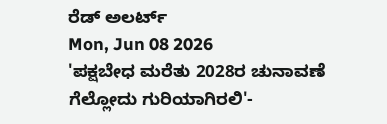ರೆಡ್ ಅಲರ್ಟ್
Mon, Jun 08 2026
'ಪಕ್ಷಬೇಧ ಮರೆತು 2028ರ ಚುನಾವಣೆ ಗೆಲ್ಲೋದು ಗುರಿಯಾಗಿರಲಿ'-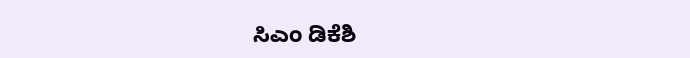ಸಿಎಂ ಡಿಕೆಶಿ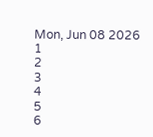Mon, Jun 08 2026
1
2
3
4
5
6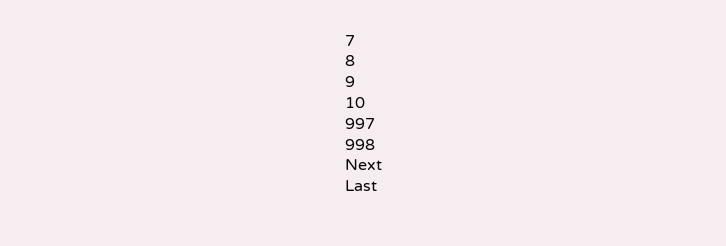7
8
9
10
997
998
Next
Last